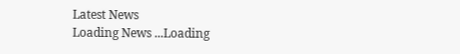Latest News
Loading News ...Loading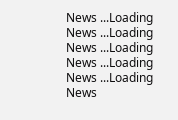News ...Loading News ...Loading News ...Loading News ...Loading News ...Loading News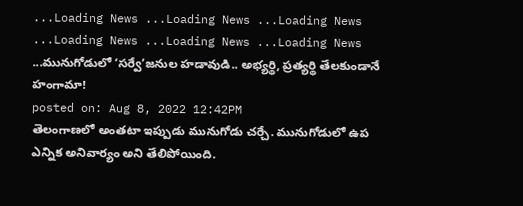...Loading News ...Loading News ...Loading News ...Loading News ...Loading News ...Loading News ...మునుగోడులో ‘సర్వే’జనుల హడావుడి.. అభ్యర్థి, ప్రత్యర్థి తేలకుండానే హంగామా!
posted on: Aug 8, 2022 12:42PM
తెలంగాణలో అంతటా ఇప్పుడు మునుగోడు చర్చే. మునుగోడులో ఉప ఎన్నిక అనివార్యం అని తేలిపోయింది.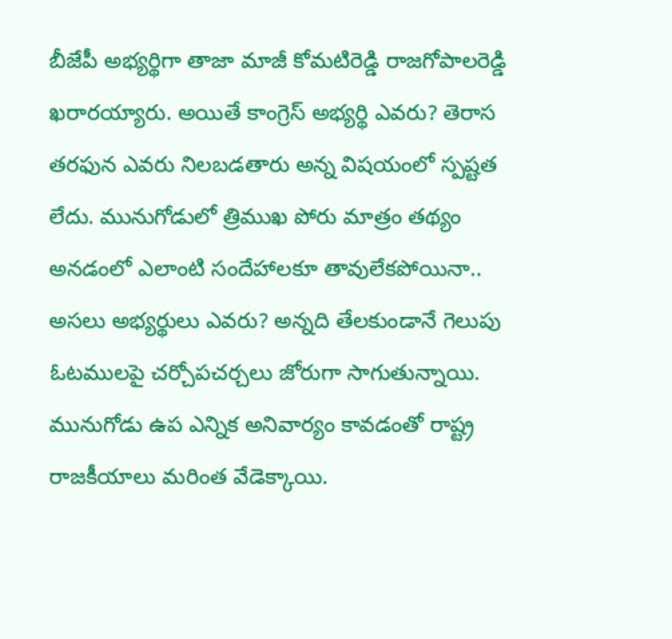బీజేపీ అభ్యర్థిగా తాజా మాజీ కోమటిరెడ్డి రాజగోపాలరెడ్డి ఖరారయ్యారు. అయితే కాంగ్రెస్ అభ్యర్థి ఎవరు? తెరాస తరఫున ఎవరు నిలబడతారు అన్న విషయంలో స్పష్టత లేదు. మునుగోడులో త్రిముఖ పోరు మాత్రం తథ్యం అనడంలో ఎలాంటి సందేహాలకూ తావులేకపోయినా.. అసలు అభ్యర్థులు ఎవరు? అన్నది తేలకుండానే గెలుపు ఓటములపై చర్చోపచర్చలు జోరుగా సాగుతున్నాయి.
మునుగోడు ఉప ఎన్నిక అనివార్యం కావడంతో రాష్ట్ర రాజకీయాలు మరింత వేడెక్కాయి.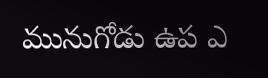మునుగోడు ఉప ఎ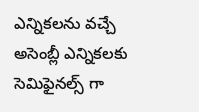ఎన్నికలను వచ్చే అసెంబ్లీ ఎన్నికలకు సెమిఫైనల్స్ గా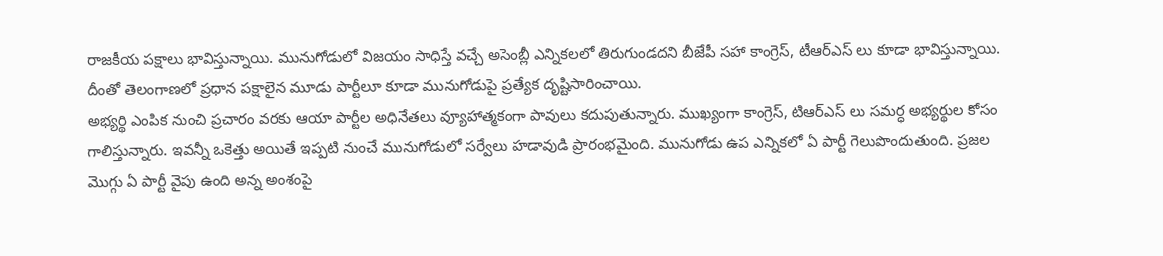రాజకీయ పక్షాలు భావిస్తున్నాయి. మునుగోడులో విజయం సాధిస్తే వచ్చే అసెంబ్లీ ఎన్నికలలో తిరుగుండదని బీజేపీ సహా కాంగ్రెస్, టీఆర్ఎస్ లు కూడా భావిస్తున్నాయి. దీంతో తెలంగాణలో ప్రధాన పక్షాలైన మూడు పార్టీలూ కూడా మునుగోడుపై ప్రత్యేక దృష్టిసారించాయి.
అభ్యర్థి ఎంపిక నుంచి ప్రచారం వరకు ఆయా పార్టీల అధినేతలు వ్యూహాత్మకంగా పావులు కదుపుతున్నారు. ముఖ్యంగా కాంగ్రెస్, టిఆర్ఎస్ లు సమర్ధ అభ్యర్థుల కోసం గాలిస్తున్నారు. ఇవన్నీ ఒకెత్తు అయితే ఇప్పటి నుంచే మునుగోడులో సర్వేలు హడావుడి ప్రారంభమైంది. మునుగోడు ఉప ఎన్నికలో ఏ పార్టీ గెలుపొందుతుంది. ప్రజల మొగ్గు ఏ పార్టీ వైపు ఉంది అన్న అంశంపై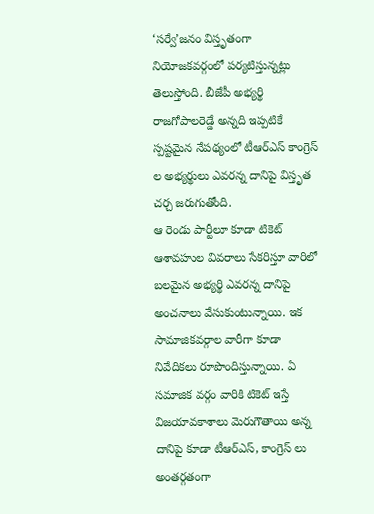‘సర్వే’జనం విస్తృతంగా నియోజకవర్గంలో పర్యటిస్తున్నట్లు తెలుస్తోంది. బీజేపీ అభ్యర్థి రాజగోపాలరెడ్డే అన్నది ఇప్పటికే స్పష్టమైన నేపథ్యంలో టీఆర్ఎస్ కాంగ్రెస్ ల అభ్యర్థులు ఎవరన్న దానిపై విస్తృత చర్చ జరుగుతోంది.
ఆ రెండు పార్టీలూ కూడా టికెట్ ఆశావహుల వివరాలు సేకరిస్తూ వారిలో బలమైన అభ్యర్థి ఎవరన్న దానిపై అంచనాలు వేసుకుంటున్నాయి. ఇక సామాజికవర్గాల వారీగా కూడా నివేదికలు రూపొందిస్తున్నాయి. ఏ సమాజిక వర్గం వారికి టికెట్ ఇస్తే విజయావకాశాలు మెరుగౌతాయి అన్న దానిపై కూడా టీఆర్ఎస్, కాంగ్రెస్ లు అంతర్గతంగా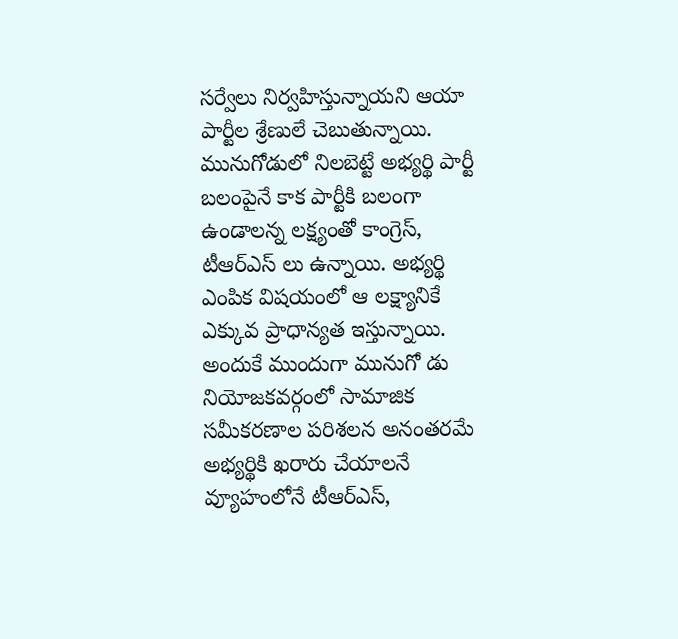సర్వేలు నిర్వహిస్తున్నాయని ఆయా పార్టీల శ్రేణులే చెబుతున్నాయి.
మునుగోడులో నిలబెట్టే అభ్యర్థి పార్టీ బలంపైనే కాక పార్టీకి బలంగా ఉండాలన్న లక్ష్యంతో కాంగ్రెస్, టీఆర్ఎస్ లు ఉన్నాయి. అభ్యర్థి ఎంపిక విషయంలో ఆ లక్ష్యానికే ఎక్కువ ప్రాధాన్యత ఇస్తున్నాయి. అందుకే ముందుగా మునుగో డు నియోజకవర్గంలో సామాజిక సమీకరణాల పరిశలన అనంతరమే అభ్యర్థికి ఖరారు చేయాలనే వ్యూహంలోనే టీఆర్ఎస్,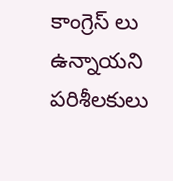కాంగ్రెస్ లు ఉన్నాయని పరిశీలకులు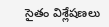సైతం విశ్లేషణలు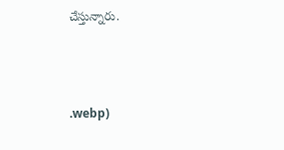చేస్తున్నారు.



.webp)